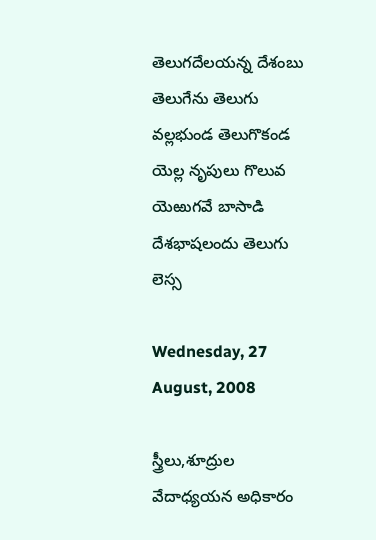తెలుగదేలయన్న దేశంబు తెలుగేను తెలుగు వల్లభుండ తెలుగొకండ యెల్ల నృపులు గొలువ యెఱుగవే బాసాడి దేశభాషలందు తెలుగు లెస్స

Wednesday, 27 August, 2008

స్త్రీలు,శూద్రుల వేదాధ్యయన అధికారం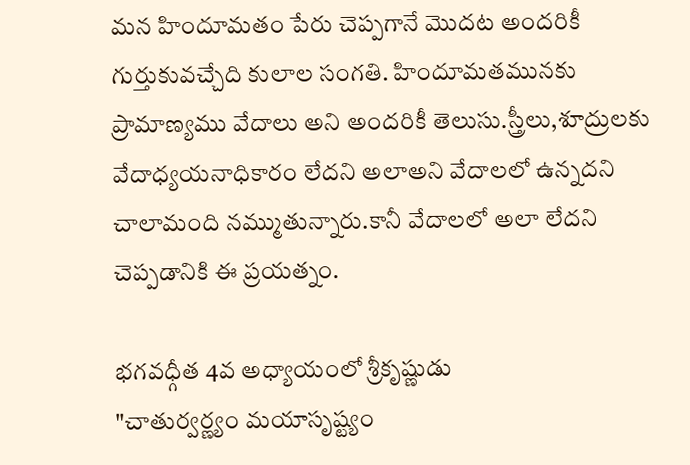మన హిందూమతం పేరు చెప్పగానే మొదట అందరికీ గుర్తుకువచ్చేది కులాల సంగతి. హిందూమతమునకు ప్రామాణ్యము వేదాలు అని అందరికీ తెలుసు.స్త్రీలు,శూద్రులకు వేదాధ్యయనాధికారం లేదని అలాఅని వేదాలలో ఉన్నదని చాలామంది నమ్ముతున్నారు.కానీ వేదాలలో అలా లేదని చెప్పడానికి ఈ ప్రయత్నం.

భగవధ్గీత 4వ అధ్యాయంలో శ్రీకృష్ణుడు
"చాతుర్వర్ణ్యం మయాసృష్ట్యం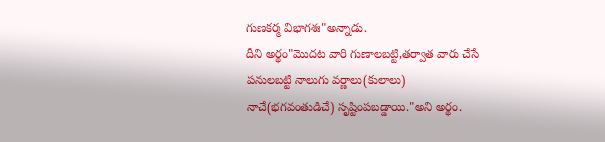గుణకర్మ విభాగశః"అన్నాడు.
దీని అర్థం"మొదట వారి గుణాలబట్టి,తర్వాత వారు చేసే పనులబట్టి నాలుగు వర్ణాలు(కులాలు) నాచే(భగవంతుడిచే) సృష్టింపబడ్డాయి."అని అర్థం.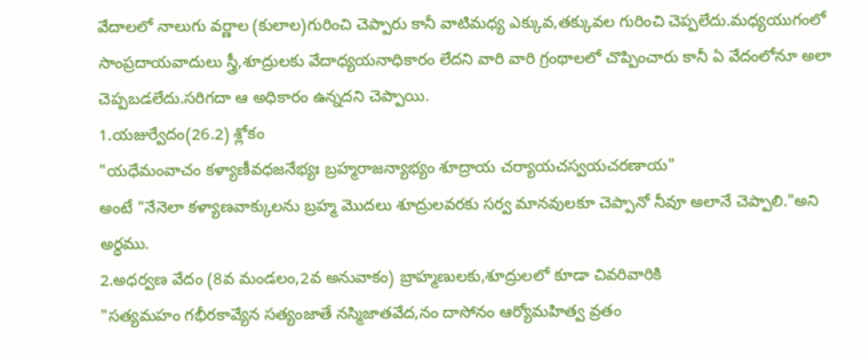వేదాలలో నాలుగు వర్ణాల (కులాల)గురించి చెప్పారు కానీ వాటిమధ్య ఎక్కువ,తక్కువల గురించి చెప్పలేదు.మధ్యయుగంలో సాంప్రదాయవాదులు స్త్రీ,శూద్రులకు వేదాధ్యయనాధికారం లేదని వారి వారి గ్రంథాలలో చొప్పించారు కానీ ఏ వేదంలోనూ అలా చెప్పబడలేదు.సరిగదా ఆ అధికారం ఉన్నదని చెప్పాయి.
1.యజుర్వేదం(26.2) శ్లోకం
"యధేమంవాచం కళ్యాణీవధజనేభ్యః బ్రహ్మరాజన్యాభ్యం శూద్రాయ చర్యాయచస్వయచరణాయ"
అంటే "నేనెలా కళ్యాణవాక్కులను బ్రహ్మ మొదలు శూద్రులవరకు సర్వ మానవులకూ చెప్పానో నీవూ అలానే చెప్పాలి."అని అర్థము.
2.అధర్వణ వేదం (8వ మండలం,2వ అనువాకం) బ్రాహ్మణులకు,శూద్రులలో కూడా చివరివారికి
"సత్యమహం గభీరకావ్యేన సత్యంజాతే నస్మిజాతవేద,నం దాసోనం ఆర్యోమహిత్వ వ్రతం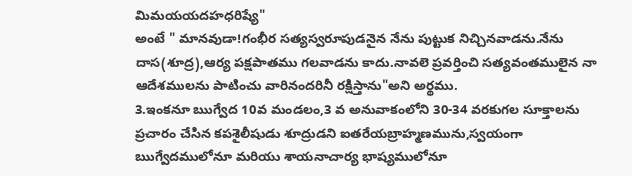మిమయయదహధరిష్యే"
అంటే " మానవుడా!గంభీర సత్యస్వరూపుడనైన నేను పుట్టుక నిచ్చినవాడను.నేను దాస(శూద్ర),ఆర్య పక్షపాతము గలవాడను కాదు.నావలె ప్రవర్తించి సత్యవంతములైన నా ఆదేశములను పాటించు వారినందరినీ రక్షిస్తాను"అని అర్థము.
3.ఇంకనూ ఋగ్వేద 10వ మండలం,3 వ అనువాకంలోని 30-34 వరకుగల సూక్తాలను ప్రచారం చేసిన కపశైలీషుడు శూద్రుడని ఐతరేయబ్రాహ్మణమును,స్వయంగా ఋగ్వేదములోనూ మరియు శాయనాచార్య భాష్యములోనూ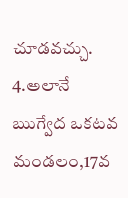చూడవచ్చు.
4.అలానే ఋగ్వేద ఒకటవ మండలం,17వ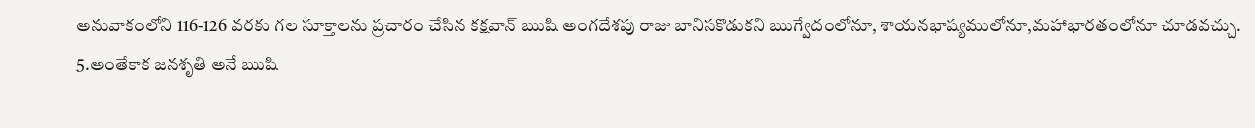అనువాకంలోని 116-126 వరకు గల సూక్తాలను ప్రచారం చేసిన కక్షవాన్ ఋషి అంగదేశపు రాజు బానిసకొడుకని ఋగ్వేదంలోనూ, శాయనభాష్యములోనూ,మహాభారతంలోనూ చూడవచ్చు.
5.అంతేకాక జనశృతి అనే ఋషి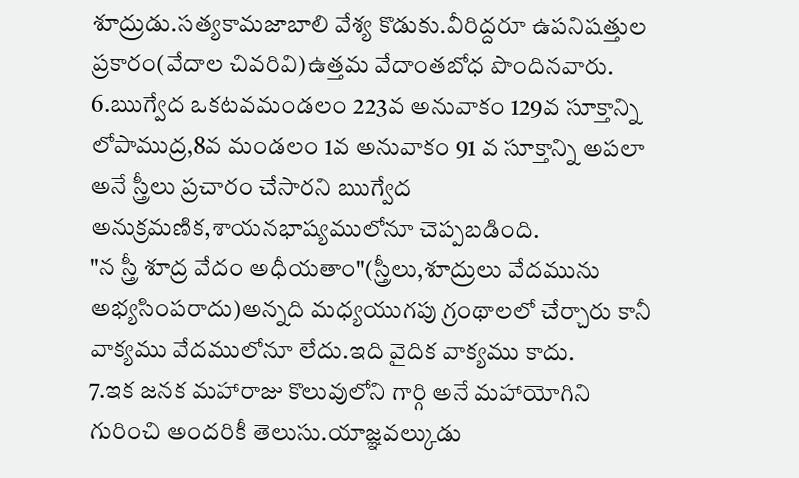శూద్రుడు.సత్యకామజాబాలి వేశ్య కొడుకు.వీరిద్దరూ ఉపనిషత్తుల ప్రకారం(వేదాల చివరివి)ఉత్తమ వేదాంతబోధ పొందినవారు.
6.ఋగ్వేద ఒకటవమండలం 223వ అనువాకం 129వ సూక్తాన్ని లోపాముద్ర,8వ మండలం 1వ అనువాకం 91 వ సూక్తాన్ని అపలా అనే స్త్రీలు ప్రచారం చేసారని ఋగ్వేద అనుక్రమణిక,శాయనభాష్యములోనూ చెప్పబడింది.
"న స్త్రీ శూద్ర వేదం అధీయతాం"(స్త్రీలు,శూద్రులు వేదమును అభ్యసింపరాదు)అన్నది మధ్యయుగపు గ్రంథాలలో చేర్చారు కానీ వాక్యము వేదములోనూ లేదు.ఇది వైదిక వాక్యము కాదు.
7.ఇక జనక మహారాజు కొలువులోని గార్గి అనే మహాయోగిని గురించి అందరికీ తెలుసు.యాజ్ఞవల్కుడు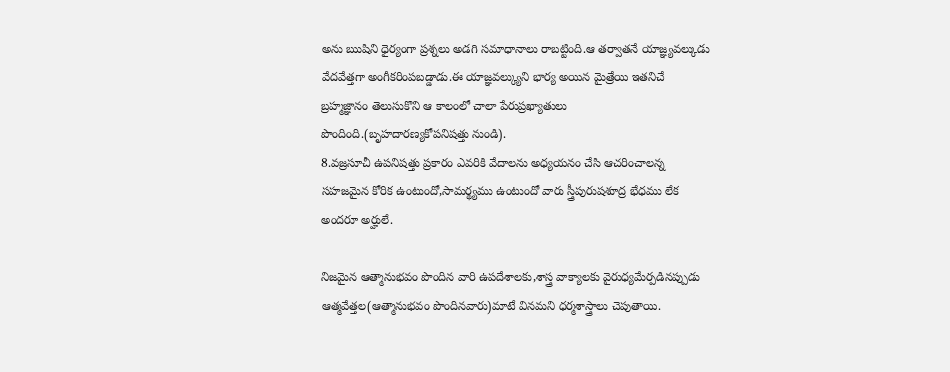అను ఋషిని ధైర్యంగా ప్రశ్నలు అడగి సమాధానాలు రాబట్టింది.ఆ తర్వాతనే యాజ్ఞ్యవల్కుడు వేదవేత్తగా అంగీకరింపబడ్డాడు.ఈ యాజ్ఞవల్క్యుని భార్య అయిన మైత్రేయి ఇతనిచే బ్రహ్మజ్ఞానం తెలుసుకొని ఆ కాలంలో చాలా పేరుప్రఖ్యాతులు పొందింది.(బృహదారణ్యకోపనిషత్తు నుండి).
8.వజ్రసూచీ ఉపనిషత్తు ప్రకారం ఎవరికి వేదాలను అధ్యయనం చేసి ఆచరించాలన్న సహజమైన కోరిక ఉంటుందో,సామర్థ్యము ఉంటుందో వారు స్త్రీపురుషశూద్ర భేధము లేక అందరూ అర్హులే.

నిజమైన ఆత్మానుభవం పొందిన వారి ఉపదేశాలకు,శాస్త్ర వాక్యాలకు వైరుధ్యమేర్పడినప్పుడు ఆత్మవేత్తల(ఆత్మానుభవం పొందినవారు)మాటే వినమని ధర్మశాస్త్రాలు చెపుతాయి.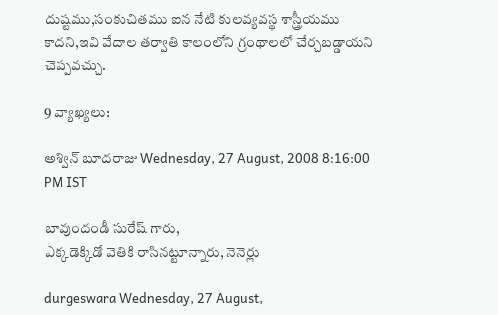దుష్టము,సంకుచితము ఐన నేటి కులవ్యవస్థ శాస్త్రీయము కాదని,ఇవి వేదాల తర్వాతి కాలంలోని గ్రంథాలలో చేర్చబడ్డాయని చెప్పవచ్చు.

9 వ్యాఖ్యలు:

అశ్విన్ బూదరాజు Wednesday, 27 August, 2008 8:16:00 PM IST

బావుందండీ సురేష్ గారు,
ఎక్కడెక్కిడో వెతికి రాసినట్టూన్నారు, నెనెర్లు

durgeswara Wednesday, 27 August,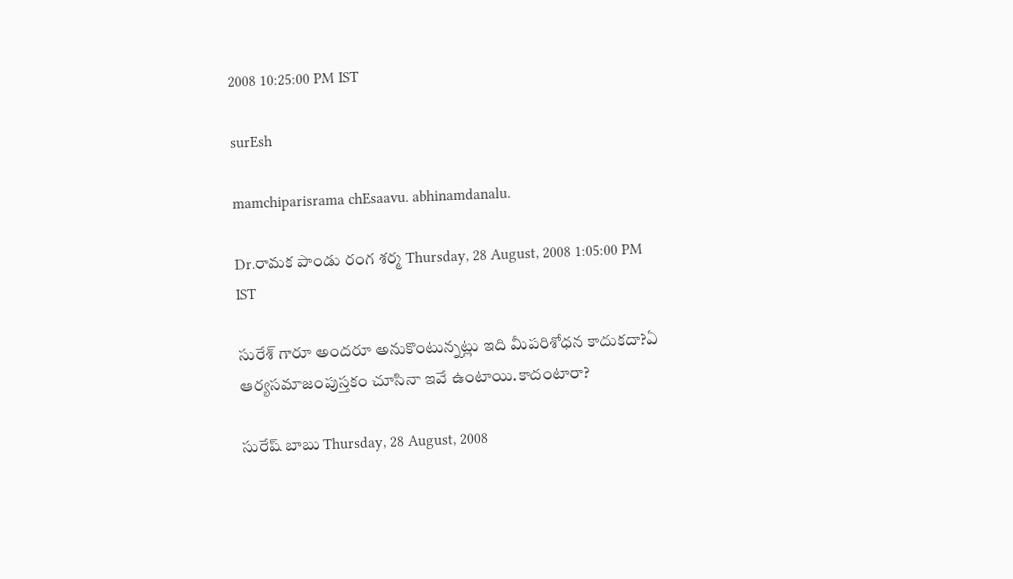2008 10:25:00 PM IST

surEsh

mamchiparisrama chEsaavu. abhinamdanalu.

Dr.రామక పాండు రంగ శర్మ Thursday, 28 August, 2008 1:05:00 PM IST

సురేశ్ గారూ అందరూ అనుకొంటున్నట్లు ఇది మీపరిశోధన కాదుకదా?ఏ ఆర్యసమాజంపుస్తకం చూసినా ఇవే ఉంటాయి.కాదంటారా?

సురేష్ బాబు Thursday, 28 August, 2008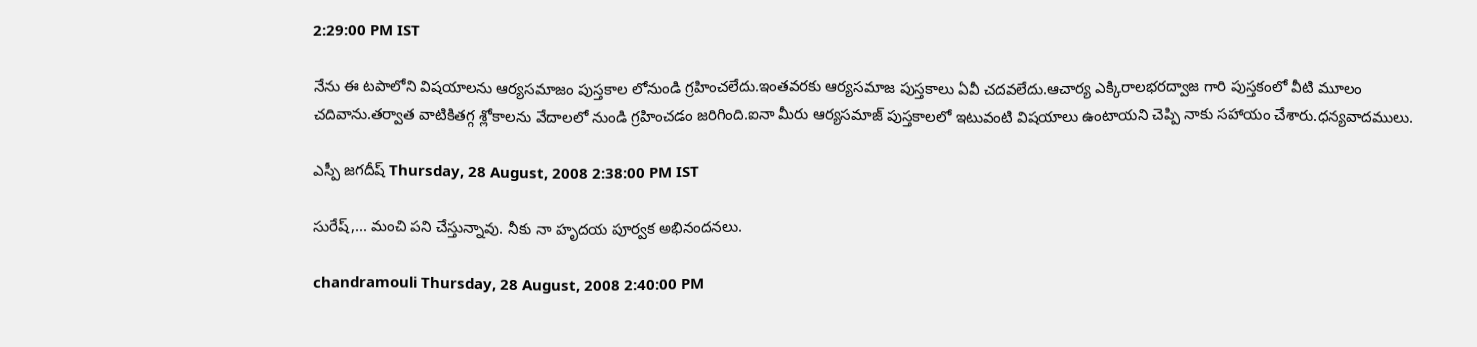2:29:00 PM IST

నేను ఈ టపాలోని విషయాలను ఆర్యసమాజం పుస్తకాల లోనుండి గ్రహించలేదు.ఇంతవరకు ఆర్యసమాజ పుస్తకాలు ఏవీ చదవలేదు.ఆచార్య ఎక్కిరాలభరద్వాజ గారి పుస్తకంలో వీటి మూలం చదివాను.తర్వాత వాటికితగ్గ శ్లోకాలను వేదాలలో నుండి గ్రహించడం జరిగింది.ఐనా మీరు ఆర్యసమాజ్ పుస్తకాలలో ఇటువంటి విషయాలు ఉంటాయని చెప్పి నాకు సహాయం చేశారు.ధన్యవాదములు.

ఎస్పీ జగదీష్ Thursday, 28 August, 2008 2:38:00 PM IST

సురేష్,... మంచి పని చేస్తున్నావు. నీకు నా హృదయ పూర్వక అభినందనలు.

chandramouli Thursday, 28 August, 2008 2:40:00 PM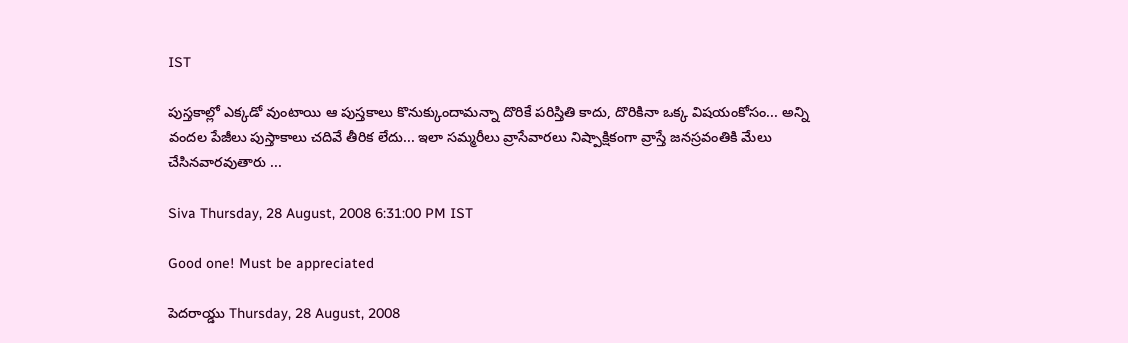IST

పుస్తకాల్లో ఎక్కడో వుంటాయి ఆ పుస్తకాలు కొనుక్కుందామన్నా దొరికే పరిస్తితి కాదు, దొరికినా ఒక్క విషయంకోసం... అన్ని వందల పేజీలు పుస్తాకాలు చదివే తీరిక లేదు... ఇలా సమ్మరీలు వ్రాసేవారలు నిష్పాక్షికంగా వ్రాస్తే జనస్రవంతికి మేలు చేసినవారవుతారు ...

Siva Thursday, 28 August, 2008 6:31:00 PM IST

Good one! Must be appreciated

పెదరాయ్డు Thursday, 28 August, 2008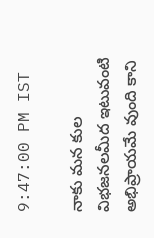9:47:00 PM IST

నాకు మన కుల విభజనలమీద ఇటువంటి అభిప్రాయమే వుంది కాని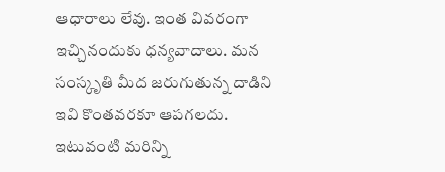ఆధారాలు లేవు. ఇంత వివరంగా ఇచ్చినందుకు ధన్యవాదాలు. మన సంస్కృతి మీద జరుగుతున్న దాడిని ఇవి కొంతవరకూ ఆపగలదు. ఇటువంటి మరిన్ని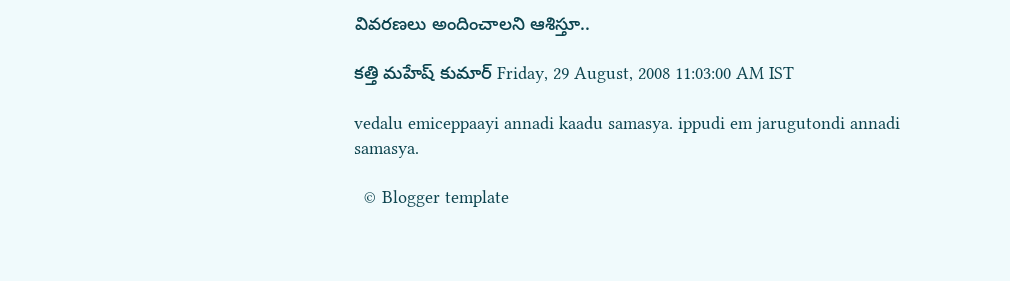వివరణలు అందించాలని ఆశిస్తూ..

కత్తి మహేష్ కుమార్ Friday, 29 August, 2008 11:03:00 AM IST

vedalu emiceppaayi annadi kaadu samasya. ippudi em jarugutondi annadi samasya.

  © Blogger template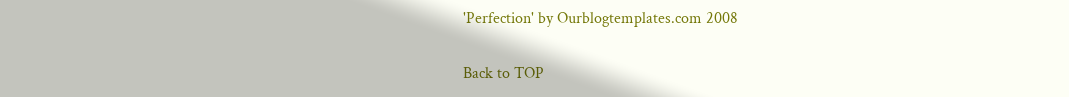'Perfection' by Ourblogtemplates.com 2008

Back to TOP